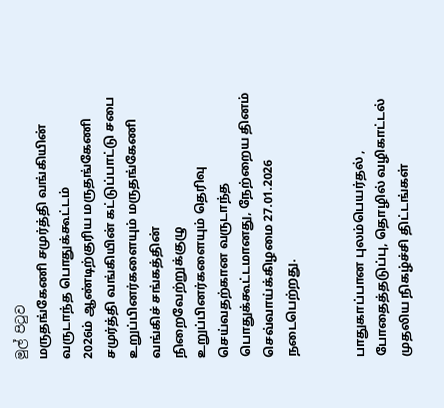මුල් පිටුව
மருதங்கேணி சமுர்த்தி வங்கியின் வருடாந்த பொதுக்கூட்டம்
2026ம் ஆண்டிற்குரிய மருதங்கேணி சமுர்த்தி வங்கியின் கட்டுப்பாட்டு சபை உறுப்பினர்களையும் மருதங்கேணி வங்கிச் சங்கத்தின் நிறைவேற்றுக்குழு உறுப்பினர்களையும் தெரிவு செய்வதற்கான வருடாந்த பொதுக்கூட்டமானது, நேற்றைய தினம் செவ்வாய்க்கிழமை 27.01.2026 நடைபெற்றது.


பாதுகாப்பான புலம்பெயர்தல் , போதைத்தடுப்பு, தொழில் வழிகாட்டல் முதலிய நிகழ்ச்சி திட்டங்கள்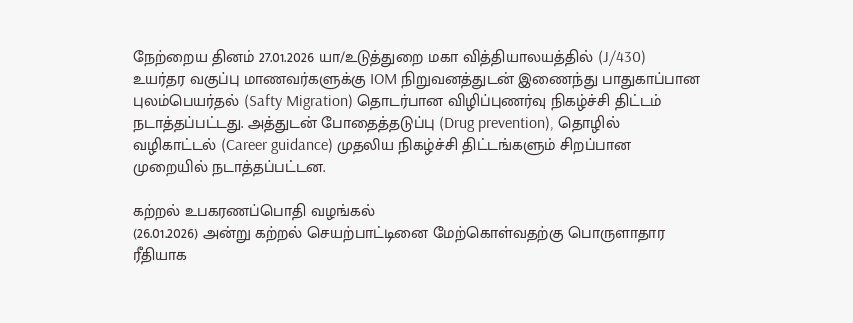நேற்றைய தினம் 27.01.2026 யா/உடுத்துறை மகா வித்தியாலயத்தில் (J/430) உயர்தர வகுப்பு மாணவர்களுக்கு IOM நிறுவனத்துடன் இணைந்து பாதுகாப்பான புலம்பெயர்தல் (Safty Migration) தொடர்பான விழிப்புணர்வு நிகழ்ச்சி திட்டம் நடாத்தப்பட்டது. அத்துடன் போதைத்தடுப்பு (Drug prevention), தொழில் வழிகாட்டல் (Career guidance) முதலிய நிகழ்ச்சி திட்டங்களும் சிறப்பான முறையில் நடாத்தப்பட்டன.

கற்றல் உபகரணப்பொதி வழங்கல்
(26.01.2026) அன்று கற்றல் செயற்பாட்டினை மேற்கொள்வதற்கு பொருளாதார ரீதியாக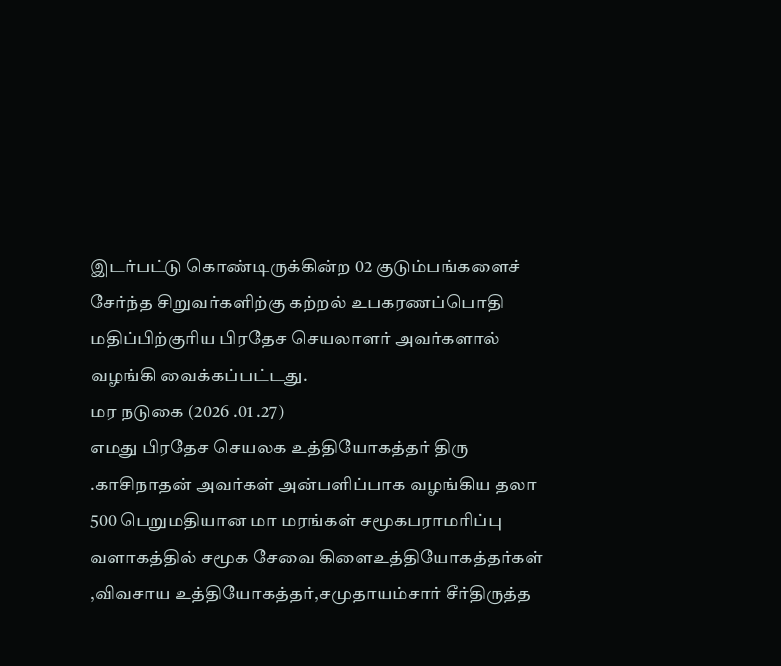இடர்பட்டு கொண்டிருக்கின்ற 02 குடும்பங்களைச் சேர்ந்த சிறுவர்களிற்கு கற்றல் உபகரணப்பொதி மதிப்பிற்குரிய பிரதேச செயலாளர் அவர்களால் வழங்கி வைக்கப்பட்டது.
மர நடுகை (2026 .01 .27)
எமது பிரதேச செயலக உத்தியோகத்தர் திரு .காசிநாதன் அவர்கள் அன்பளிப்பாக வழங்கிய தலா 500 பெறுமதியான மா மரங்கள் சமூகபராமரிப்பு வளாகத்தில் சமூக சேவை கிளைஉத்தியோகத்தர்கள் ,விவசாய உத்தியோகத்தர்,சமுதாயம்சார் சீர்திருத்த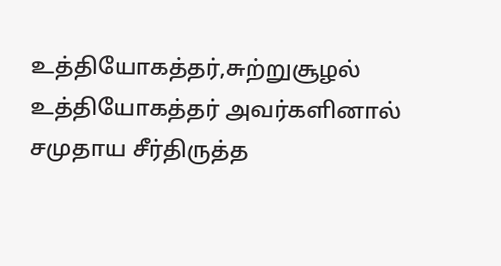உத்தியோகத்தர்,சுற்றுசூழல் உத்தியோகத்தர் அவர்களினால் சமுதாய சீர்திருத்த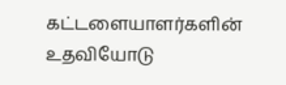கட்டளையாளர்களின் உதவியோடு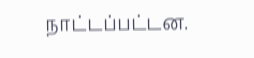நாட்டப்பட்டன.